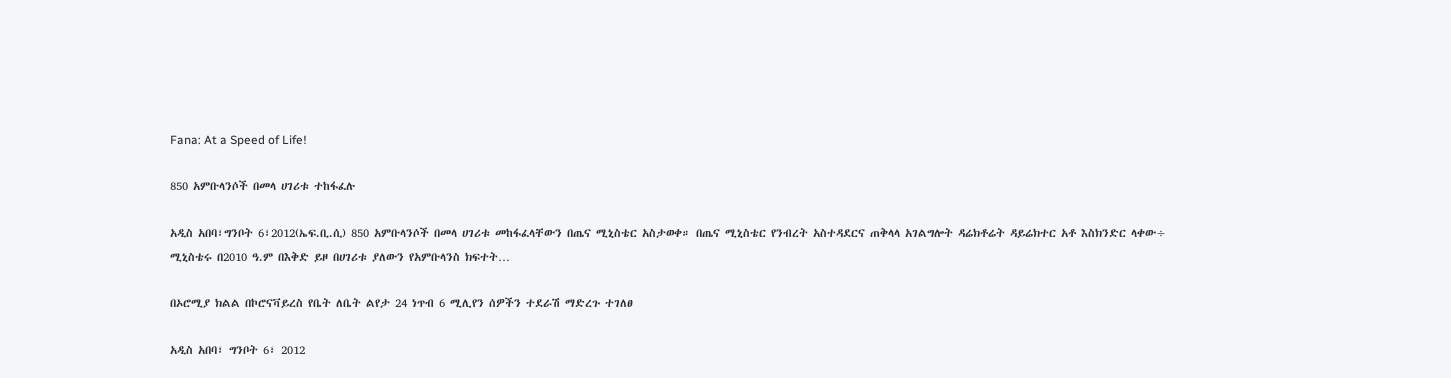Fana: At a Speed of Life!

850 አምቡላንሶች በመላ ሀገሪቱ ተከፋፈሉ

አዲስ አበባ፣ግንቦት 6፣2012(ኤፍ.ቢ.ሲ) 850 አምቡላንሶች በመላ ሀገሪቱ መከፋፈላቸውን በጤና ሚኒስቴር አስታወቀ። በጤና ሚኒስቴር የንብረት አስተዳደርና ጠቅላላ አገልግሎት ዳሬክቶሬት ዳይሬክተር አቶ እስክንድር ላቀው÷ ሚኒስቴሩ በ2010 ዓ.ም በእቅድ ይዞ በሀገሪቱ ያለውን የአምቡላንስ ክፍተት…

በኦሮሚያ ክልል በኮሮናቫይረስ የቤት ለቤት ልየታ 24 ነጥብ 6 ሚሊየን ሰዎችን ተደራሽ ማድረጉ ተገለፀ

አዲስ አበባ፣ ግንቦት 6፣ 2012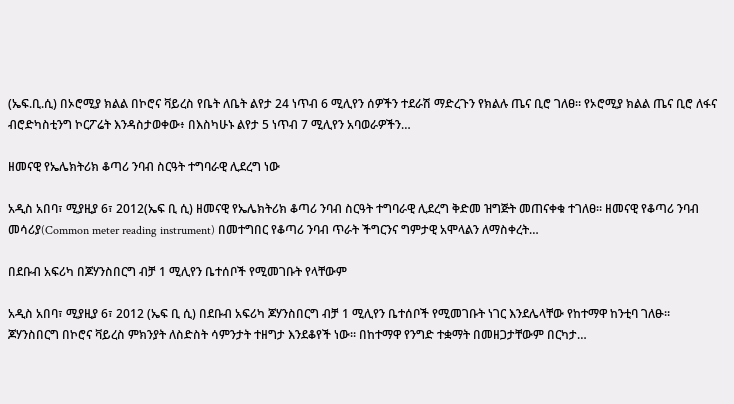(ኤፍ.ቢ.ሲ) በኦሮሚያ ክልል በኮሮና ቫይረስ የቤት ለቤት ልየታ 24 ነጥብ 6 ሚሊየን ሰዎችን ተደራሽ ማድረጉን የክልሉ ጤና ቢሮ ገለፀ። የኦሮሚያ ክልል ጤና ቢሮ ለፋና ብሮድካስቲንግ ኮርፖሬት እንዳስታወቀው፥ በእስካሁኑ ልየታ 5 ነጥብ 7 ሚሊየን አባወራዎችን…

ዘመናዊ የኤሌክትሪክ ቆጣሪ ንባብ ስርዓት ተግባራዊ ሊደረግ ነው

አዲስ አበባ፣ ሚያዚያ 6፣ 2012(ኤፍ ቢ ሲ) ዘመናዊ የኤሌክትሪክ ቆጣሪ ንባብ ስርዓት ተግባራዊ ሊደረግ ቅድመ ዝግጅት መጠናቀቁ ተገለፀ። ዘመናዊ የቆጣሪ ንባብ መሳሪያ(Common meter reading instrument) በመተግበር የቆጣሪ ንባብ ጥራት ችግርንና ግምታዊ አሞላልን ለማስቀረት…

በደቡብ አፍሪካ በጆሃንስበርግ ብቻ 1 ሚሊየን ቤተሰቦች የሚመገቡት የላቸውም

አዲስ አበባ፣ ሚያዚያ 6፣ 2012 (ኤፍ ቢ ሲ) በደቡብ አፍሪካ ጆሃንስበርግ ብቻ 1 ሚሊየን ቤተሰቦች የሚመገቡት ነገር እንደሌላቸው የከተማዋ ከንቲባ ገለፁ። ጆሃንስበርግ በኮሮና ቫይረስ ምክንያት ለስድስት ሳምንታት ተዘግታ እንደቆየች ነው። በከተማዋ የንግድ ተቋማት በመዘጋታቸውም በርካታ…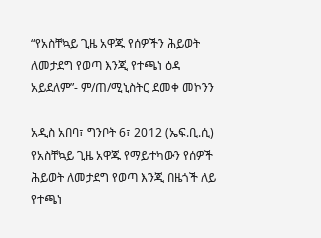“የአስቸኳይ ጊዜ አዋጁ የሰዎችን ሕይወት ለመታደግ የወጣ እንጂ የተጫነ ዕዳ አይደለም”- ም/ጠ/ሚኒስትር ደመቀ መኮንን

አዲስ አበባ፣ ግንቦት 6፣ 2012 (ኤፍ.ቢ.ሲ) የአስቸኳይ ጊዜ አዋጁ የማይተካውን የሰዎች ሕይወት ለመታደግ የወጣ እንጂ በዜጎች ለይ የተጫነ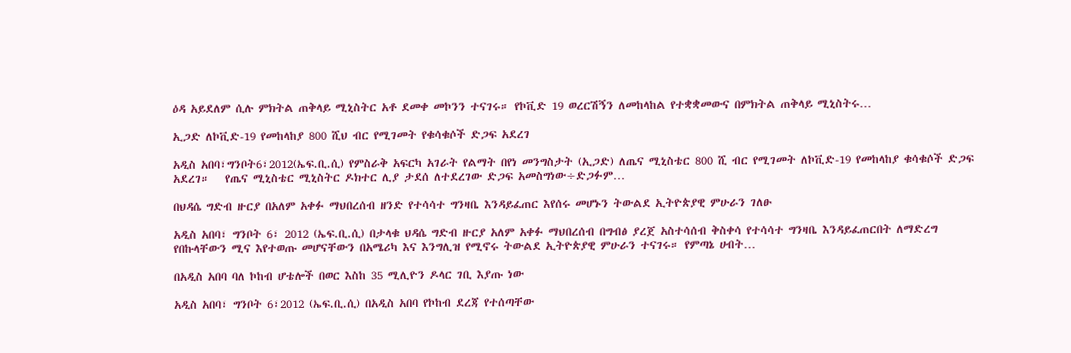ዕዳ አይደለም ሲሉ ምክትል ጠቅላይ ሚኒስትር አቶ ደመቀ መኮንን ተናገሩ። የኮቪድ 19 ወረርሽኝን ለመከላከል የተቋቋመውና በምክትል ጠቅላይ ሚኒስትሩ…

ኢጋድ ለኮቪድ-19 የመከላከያ 800 ሺህ ብር የሚገመት የቁሳቁሶች ድጋፍ አደረገ

አዲስ አበባ፣ግንቦት6፣2012(ኤፍ.ቢ.ሲ) የምስራቅ አፍርካ አገራት የልማት በየነ መንግስታት (ኢጋድ) ለጤና ሚኒስቴር 800 ሺ ብር የሚገመት ለኮቪድ-19 የመከላከያ ቁሳቁሶች ድጋፍ አደረገ።   የጤና ሚኒስቴር ሚኒስትር ዶክተር ሊያ ታደሰ ለተደረገው ድጋፍ አመስግነው÷ድጋፉም…

በህዳሴ ግድብ ዙርያ በአለም አቀፉ ማህበረሰብ ዘንድ የተሳሳተ ግንዛቤ እንዳይፈጠር እየሰሩ መሆኑን ትውልደ ኢትዮጵያዊ ምሁራን ገለፁ

አዲስ አበባ፣ ግንቦት 6፣ 2012 (ኤፍ.ቢ.ሲ) በታላቁ ህዳሴ ግድብ ዙርያ አለም አቀፉ ማህበረሰብ በግብፅ ያረጀ አስተሳሰብ ቅስቀሳ የተሳሳተ ግንዛቤ እንዳይፈጠርበት ለማድረግ የበኩላቸውን ሚና እየተወጡ መሆናቸውን በአሜሪካ እና እንግሊዝ የሚኖሩ ትውልደ ኢትዮጵያዊ ምሁራን ተናገሩ። የምጣኔ ሀብት…

በአዲስ አበባ ባለ ኮከብ ሆቴሎች በወር እስከ 35 ሚሊዮን ዶላር ገቢ እያጡ ነው

አዲስ አበባ፣ ግንቦት 6፣2012 (ኤፍ.ቢ.ሲ) በአዲስ አበባ የኮከብ ደረጃ የተሰጣቸው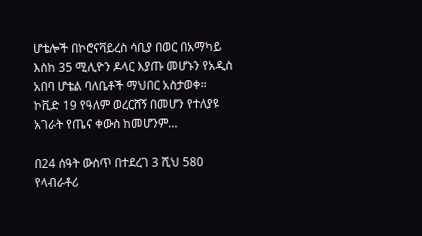ሆቴሎች በኮሮናቫይረስ ሳቢያ በወር በአማካይ እስከ 35 ሚሊዮን ዶላር እያጡ መሆኑን የአዲስ አበባ ሆቴል ባለቤቶች ማህበር አስታወቀ። ኮቪድ 19 የዓለም ወረርሸኝ በመሆን የተለያዩ አገራት የጤና ቀውስ ከመሆንም…

በ24 ሰዓት ውስጥ በተደረገ 3 ሺህ 580 የላብራቶሪ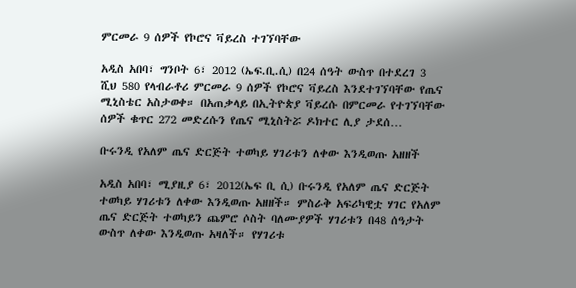ምርመራ 9 ሰዎች የኮሮና ቫይረስ ተገኘባቸው

አዲስ አበባ፣ ግንቦት 6፣ 2012 (ኤፍ.ቢ.ሲ) በ24 ሰዓት ውስጥ በተደረገ 3 ሺህ 580 የላብራቶሪ ምርመራ 9 ሰዎች የኮሮና ቫይረስ እንደተገኘባቸው የጤና ሚኒስቴር አስታወቀ። በአጠቃላይ በኢትዮጵያ ቫይረሱ በምርመራ የተገኘባቸው ሰዎች ቁጥር 272 መድረሱን የጤና ሚኒስትሯ ዶክተር ሊያ ታደሰ…

ቡሩንዲ የአለም ጤና ድርጅት ተወካይ ሃገሪቱን ለቀው እንዲወጡ አዘዘች

አዲስ አበባ፣ ሚያዚያ 6፣ 2012(ኤፍ ቢ ሲ) ቡሩንዲ የአለም ጤና ድርጅት ተወካይ ሃገሪቱን ለቀው እንዲወጡ አዘዘች። ምስራቅ አፍሪካዊቷ ሃገር የአለም ጤና ድርጅት ተወካይን ጨምሮ ሶስት ባለሙያዎች ሃገሪቱን በ48 ሰዓታት ውስጥ ለቀው እንዲወጡ አዛለች። የሃገሪቱ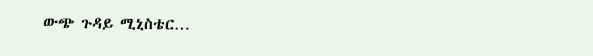ውጭ ጉዳይ ሚኒስቴር…